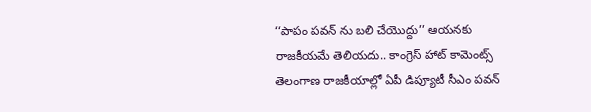‘‘పాపం పవన్ ను బలి చేయొద్దు’’ ఆయనకు రాజకీయమే తెలియదు.. కాంగ్రెస్ హాట్ కామెంట్స్
తెలంగాణ రాజకీయాల్లో ఏపీ డిప్యూటీ సీఎం పవన్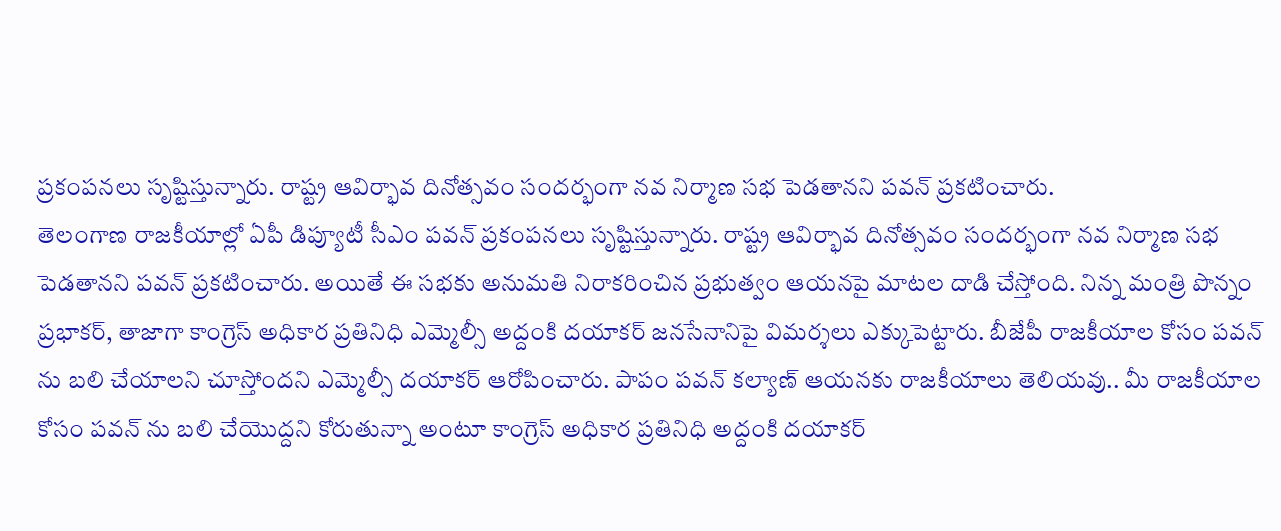ప్రకంపనలు సృష్టిస్తున్నారు. రాష్ట్ర ఆవిర్భావ దినోత్సవం సందర్భంగా నవ నిర్మాణ సభ పెడతానని పవన్ ప్రకటించారు.
తెలంగాణ రాజకీయాల్లో ఏపీ డిప్యూటీ సీఎం పవన్ ప్రకంపనలు సృష్టిస్తున్నారు. రాష్ట్ర ఆవిర్భావ దినోత్సవం సందర్భంగా నవ నిర్మాణ సభ పెడతానని పవన్ ప్రకటించారు. అయితే ఈ సభకు అనుమతి నిరాకరించిన ప్రభుత్వం ఆయనపై మాటల దాడి చేస్తోంది. నిన్న మంత్రి పొన్నం ప్రభాకర్, తాజాగా కాంగ్రెస్ అధికార ప్రతినిధి ఎమ్మెల్సీ అద్దంకి దయాకర్ జనసేనానిపై విమర్శలు ఎక్కుపెట్టారు. బీజేపీ రాజకీయాల కోసం పవన్ ను బలి చేయాలని చూస్తోందని ఎమ్మెల్సీ దయాకర్ ఆరోపించారు. పాపం పవన్ కల్యాణ్ ఆయనకు రాజకీయాలు తెలియవు.. మీ రాజకీయాల కోసం పవన్ ను బలి చేయొద్దని కోరుతున్నా అంటూ కాంగ్రెస్ అధికార ప్రతినిధి అద్దంకి దయాకర్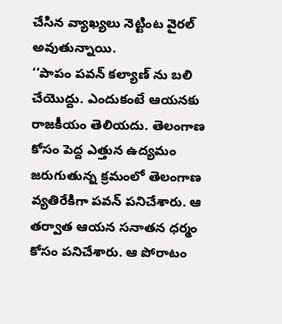చేసిన వ్యాఖ్యలు నెట్టింట వైరల్ అవుతున్నాయి.
‘‘పాపం పవన్ కల్యాణ్ ను బలి చేయొద్దు. ఎందుకంటే ఆయనకు రాజకీయం తెలియదు. తెలంగాణ కోసం పెద్ద ఎత్తున ఉద్యమం జరుగుతున్న క్రమంలో తెలంగాణ వ్యతిరేకిగా పవన్ పనిచేశారు. ఆ తర్వాత ఆయన సనాతన ధర్మం కోసం పనిచేశారు. ఆ పోరాటం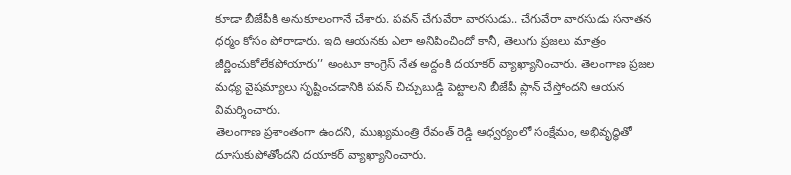కూడా బీజేపీకి అనుకూలంగానే చేశారు. పవన్ చేగువేరా వారసుడు.. చేగువేరా వారసుడు సనాతన ధర్మం కోసం పోరాడారు. ఇది ఆయనకు ఎలా అనిపించిందో కానీ, తెలుగు ప్రజలు మాత్రం జీర్ణించుకోలేకపోయారు’’ అంటూ కాంగ్రెస్ నేత అద్దంకి దయాకర్ వ్యాఖ్యానించారు. తెలంగాణ ప్రజల మధ్య వైషమ్యాలు సృష్టించడానికి పవన్ చిచ్చుబుడ్డి పెట్టాలని బీజేపీ ప్లాన్ చేస్తోందని ఆయన విమర్శించారు.
తెలంగాణ ప్రశాంతంగా ఉందని, ముఖ్యమంత్రి రేవంత్ రెడ్డి ఆధ్వర్యంలో సంక్షేమం, అభివృద్ధితో దూసుకుపోతోందని దయాకర్ వ్యాఖ్యానించారు.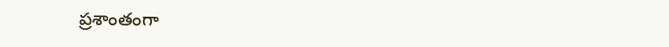ప్రశాంతంగా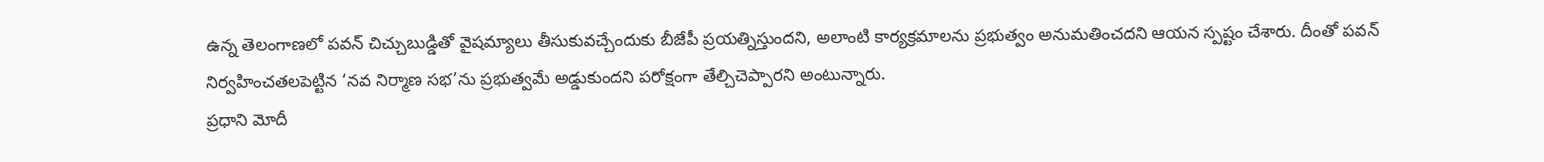ఉన్న తెలంగాణలో పవన్ చిచ్చుబుడ్డితో వైషమ్యాలు తీసుకువచ్చేందుకు బీజేపీ ప్రయత్నిస్తుందని, అలాంటి కార్యక్రమాలను ప్రభుత్వం అనుమతించదని ఆయన స్పష్టం చేశారు. దీంతో పవన్ నిర్వహించతలపెట్టిన ‘నవ నిర్మాణ సభ’ను ప్రభుత్వమే అడ్డుకుందని పరోక్షంగా తేల్చిచెప్పారని అంటున్నారు.
ప్రధాని మోదీ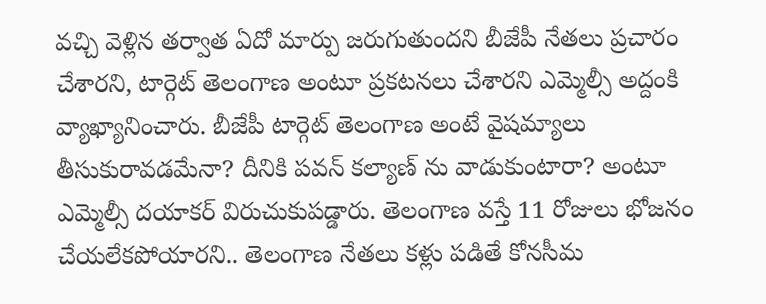వచ్చి వెళ్లిన తర్వాత ఏదో మార్పు జరుగుతుందని బీజేపీ నేతలు ప్రచారం చేశారని, టార్గెట్ తెలంగాణ అంటూ ప్రకటనలు చేశారని ఎమ్మెల్సీ అద్దంకి వ్యాఖ్యానించారు. బీజేపీ టార్గెట్ తెలంగాణ అంటే వైషమ్యాలు తీసుకురావడమేనా? దీనికి పవన్ కల్యాణ్ ను వాడుకుంటారా? అంటూ ఎమ్మెల్సీ దయాకర్ విరుచుకుపడ్డారు. తెలంగాణ వస్తే 11 రోజులు భోజనం చేయలేకపోయారని.. తెలంగాణ నేతలు కళ్లు పడితే కోనసీమ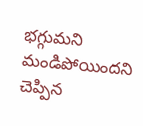భగ్గుమని మండిపోయిందని చెప్పిన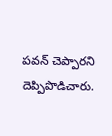పవన్ చెప్పారని దెప్పిపొడిచారు.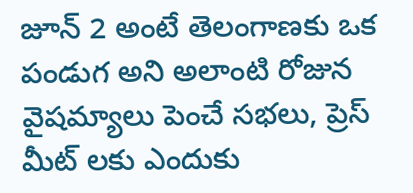జూన్ 2 అంటే తెలంగాణకు ఒక పండుగ అని అలాంటి రోజున వైషమ్యాలు పెంచే సభలు, ప్రెస్ మీట్ లకు ఎందుకు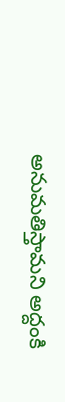అనుమతిస్తామని అద్దంకి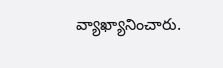వ్యాఖ్యానించారు.